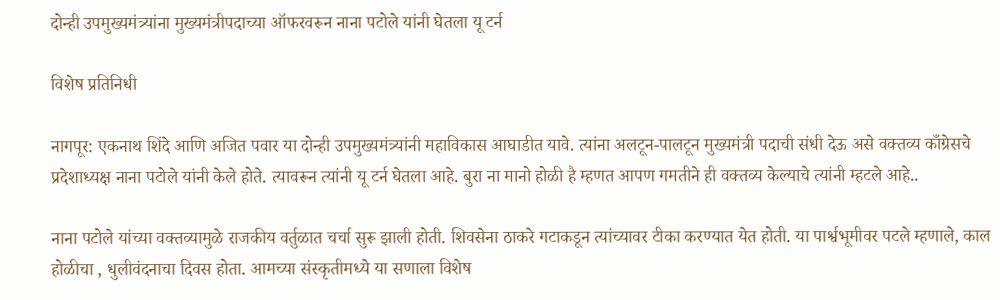दोन्ही उपमुख्यमंत्र्यांना मुख्यमंत्रीपदाच्या ऑफरवरून नाना पटोले यांनी घेतला यू टर्न

विशेष प्रतिनिधी

नागपूर: एकनाथ शिंदे आणि अजित पवार या दोन्ही उपमुख्यमंत्र्यांनी महाविकास आघाडीत यावे. त्यांना अलटून-पालटून मुख्यमंत्री पदाची संधी देऊ असे वक्तव्य काँग्रेसचे प्रदेशाध्यक्ष नाना पटोले यांनी केले होते. त्यावरून त्यांनी यू टर्न घेतला आहे. बुरा ना मानो होळी है म्हणत आपण गमतीने ही वक्तव्य केल्याचे त्यांनी म्हटले आहे..

नाना पटोले यांच्या वक्तव्यामुळे राजकीय वर्तुळात चर्चा सुरू झाली होती. शिवसेना ठाकरे गटाकडून त्यांच्यावर टीका करण्यात येत होती. या पार्श्वभूमीवर पटले म्हणाले, काल होळीचा , धुलीवंदनाचा दिवस होता. आमच्या संस्कृतीमध्ये या सणाला विशेष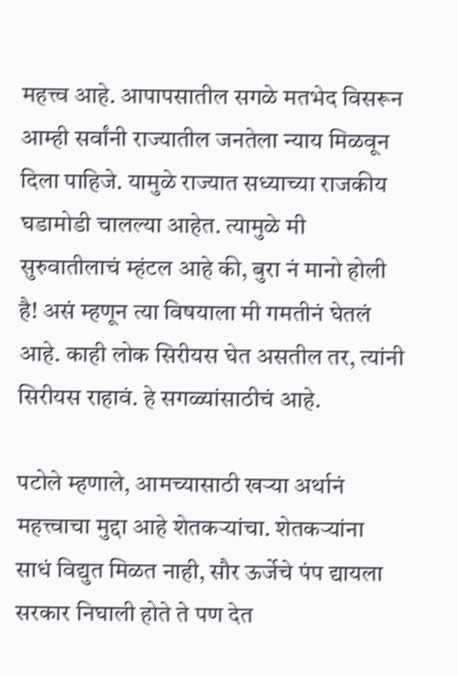महत्त्व आहे. आपापसातील सगळे मतभेद विसरून आम्ही सर्वांनी राज्यातील जनतेला न्याय मिळवून दिला पाहिजे. यामुळे राज्यात सध्याच्या राजकीय घडामोडी चालल्या आहेत. त्यामुळे मी सुरुवातीलाचं म्हंटल आहे की, बुरा नं मानो होली है! असं म्हणून त्या विषयाला मी गमतीनं घेतलं आहे. काही लोक सिरीयस घेत असतील तर, त्यांनी सिरीयस राहावं. हे सगळ्यांसाठीचं आहे.

पटोले म्हणाले, आमच्यासाठी खऱ्या अर्थानं महत्त्वाचा मुद्दा आहे शेतकऱ्यांचा. शेतकऱ्यांना साधं विद्युत मिळत नाही, सौर ऊर्जेचे पंप द्यायला सरकार निघाली होते ते पण देत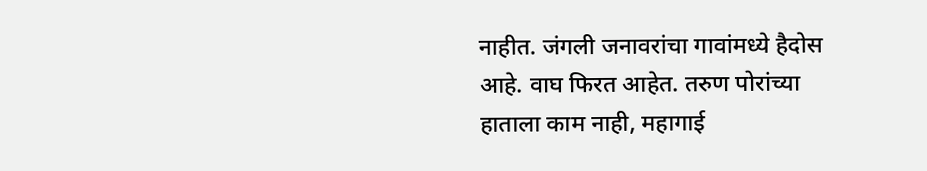नाहीत. जंगली जनावरांचा गावांमध्ये हैदोस आहे. वाघ फिरत आहेत. तरुण पोरांच्या हाताला काम नाही, महागाई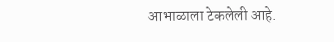आभाळाला टेकलेली आहे.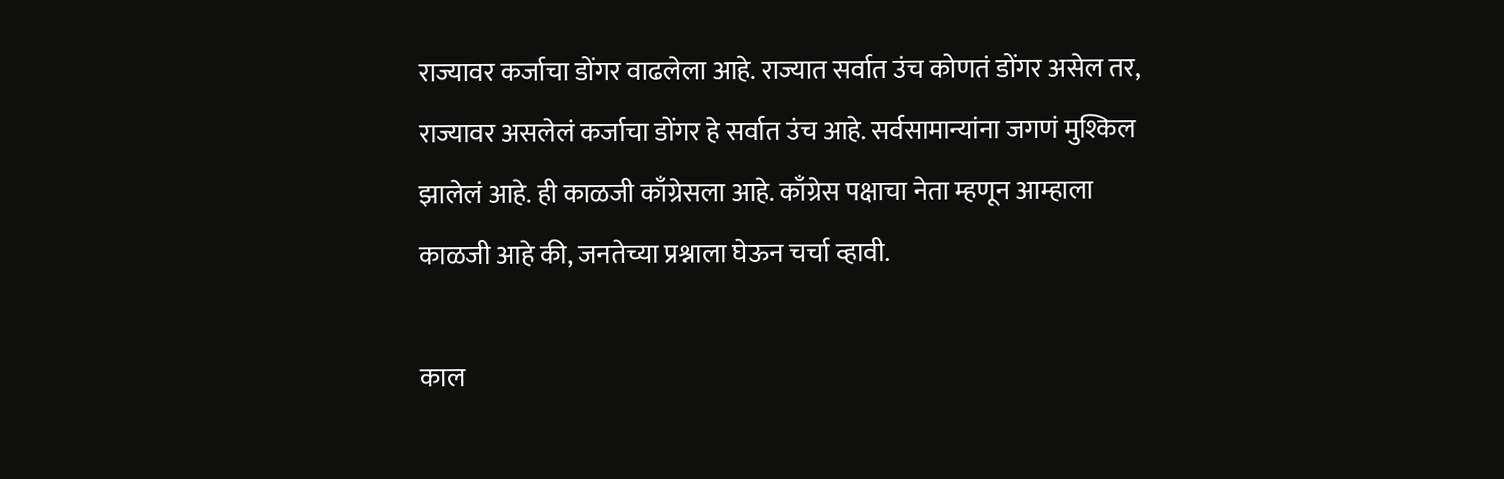राज्यावर कर्जाचा डोंगर वाढलेला आहे. राज्यात सर्वात उंच कोणतं डोंगर असेल तर, राज्यावर असलेलं कर्जाचा डोंगर हे सर्वात उंच आहे. सर्वसामान्यांना जगणं मुश्किल झालेलं आहे. ही काळजी काँग्रेसला आहे. काँग्रेस पक्षाचा नेता म्हणून आम्हाला काळजी आहे की, जनतेच्या प्रश्नाला घेऊन चर्चा व्हावी.

काल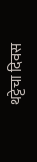थट्टेचा दिवस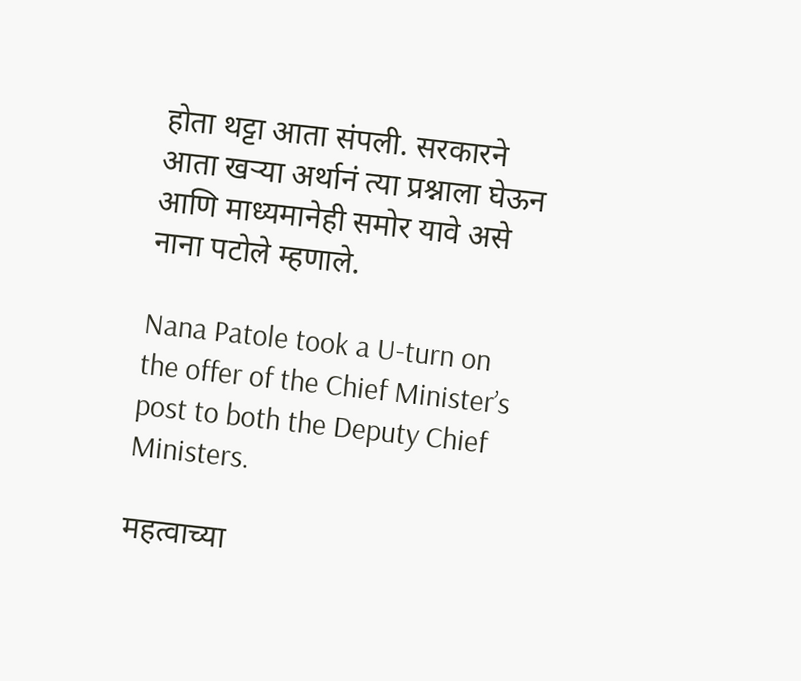होता थट्टा आता संपली. सरकारने आता खऱ्या अर्थानं त्या प्रश्नाला घेऊन आणि माध्यमानेही समोर यावे असे नाना पटोले म्हणाले.

Nana Patole took a U-turn on the offer of the Chief Minister’s post to both the Deputy Chief Ministers.

महत्वाच्या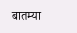बातम्या